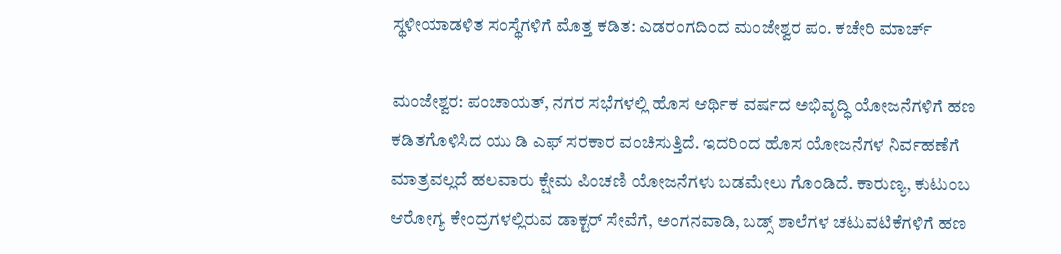ಸ್ಥಳೀಯಾಡಳಿತ ಸಂಸ್ಥೆಗಳಿಗೆ ಮೊತ್ತ ಕಡಿತ: ಎಡರಂಗದಿಂದ ಮಂಜೇಶ್ವರ ಪಂ. ಕಚೇರಿ ಮಾರ್ಚ್

ಮಂಜೇಶ್ವರ: ಪಂಚಾಯತ್, ನಗರ ಸಭೆಗಳಲ್ಲಿ ಹೊಸ ಆರ್ಥಿಕ ವರ್ಷದ ಅಭಿವೃದ್ಧಿ ಯೋಜನೆಗಳಿಗೆ ಹಣ ಕಡಿತಗೊಳಿಸಿದ ಯು ಡಿ ಎಫ್ ಸರಕಾರ ವಂಚಿಸುತ್ತಿದೆ. ಇದರಿಂದ ಹೊಸ ಯೋಜನೆಗಳ ನಿರ್ವಹಣೆಗೆ ಮಾತ್ರವಲ್ಲದೆ ಹಲವಾರು ಕ್ಷೇಮ ಪಿಂಚಣಿ ಯೋಜನೆಗಳು ಬಡಮೇಲು ಗೊಂಡಿದೆ. ಕಾರುಣ್ಯ, ಕುಟುಂಬ ಆರೋಗ್ಯ ಕೇಂದ್ರಗಳಲ್ಲಿರುವ ಡಾಕ್ಟರ್ ಸೇವೆಗೆ, ಅಂಗನವಾಡಿ, ಬಡ್ಸ್ ಶಾಲೆಗಳ ಚಟುವಟಿಕೆಗಳಿಗೆ ಹಣ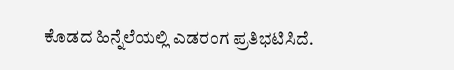ಕೊಡದ ಹಿನ್ನೆಲೆಯಲ್ಲಿ ಎಡರಂಗ ಪ್ರತಿಭಟಿಸಿದೆ.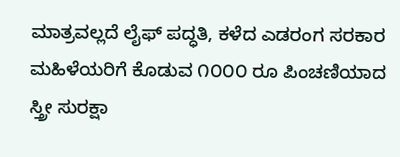ಮಾತ್ರವಲ್ಲದೆ ಲೈಫ್ ಪದ್ಧತಿ, ಕಳೆದ ಎಡರಂಗ ಸರಕಾರ ಮಹಿಳೆಯರಿಗೆ ಕೊಡುವ ೧೦೦೦ ರೂ ಪಿಂಚಣಿಯಾದ ಸ್ತ್ರೀ ಸುರಕ್ಷಾ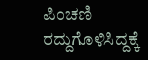ಪಿಂಚಣಿ ರದ್ದುಗೊಳಿಸಿದ್ದಕ್ಕೆ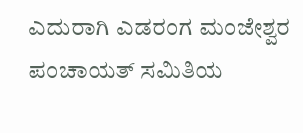ಎದುರಾಗಿ ಎಡರಂಗ ಮಂಜೇಶ್ವರ ಪಂಚಾಯತ್ ಸಮಿತಿಯ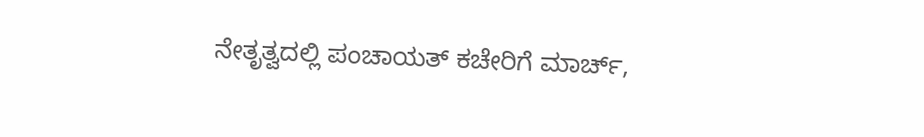ನೇತೃತ್ವದಲ್ಲಿ ಪಂಚಾಯತ್ ಕಚೇರಿಗೆ ಮಾರ್ಚ್,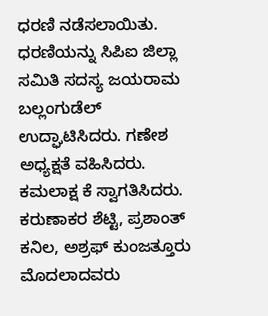ಧರಣಿ ನಡೆಸಲಾಯಿತು. ಧರಣಿಯನ್ನು ಸಿಪಿಐ ಜಿಲ್ಲಾ ಸಮಿತಿ ಸದಸ್ಯ ಜಯರಾಮ ಬಲ್ಲಂಗುಡೆಲ್ ಉದ್ಘಾಟಿಸಿದರು. ಗಣೇಶ ಅಧ್ಯಕ್ಷತೆ ವಹಿಸಿದರು. ಕಮಲಾಕ್ಷ ಕೆ ಸ್ವಾಗತಿಸಿದರು. ಕರುಣಾಕರ ಶೆಟ್ಟಿ, ಪ್ರಶಾಂತ್ ಕನಿಲ, ಅಶ್ರಫ್ ಕುಂಜತ್ತೂರು ಮೊದಲಾದವರು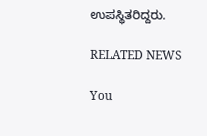ಉಪಸ್ಥಿತರಿದ್ದರು.

RELATED NEWS

You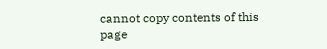cannot copy contents of this page